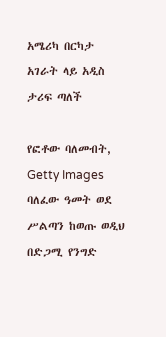አሜሪካ በርካታ አገራት ላይ አዲስ ታሪፍ ጣለች

የፎቶው ባለመብት, Getty Images
ባለፈው ዓመት ወደ ሥልጣን ከወጡ ወዲህ በድጋሚ የንግድ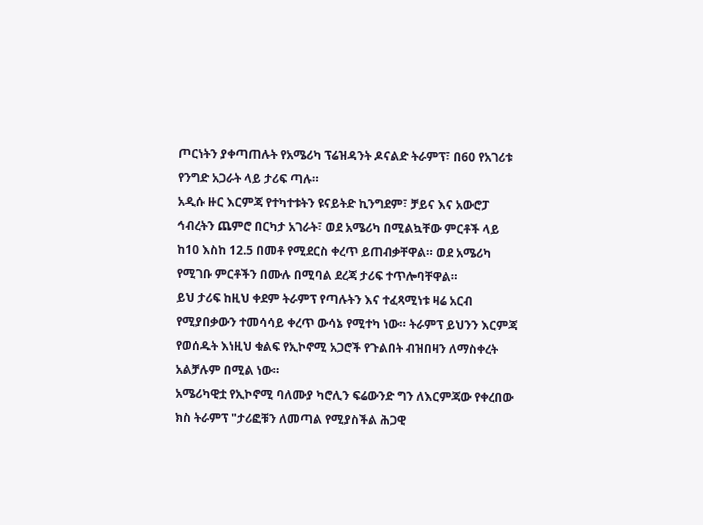ጦርነትን ያቀጣጠሉት የአሜሪካ ፕሬዝዳንት ዶናልድ ትራምፕ፣ በ60 የአገሪቱ የንግድ አጋራት ላይ ታሪፍ ጣሉ።
አዲሱ ዙር እርምጃ የተካተቱትን ዩናይትድ ኪንግደም፣ ቻይና እና አውሮፓ ኅብረትን ጨምሮ በርካታ አገራት፣ ወደ አሜሪካ በሚልኳቸው ምርቶች ላይ ከ10 እስከ 12.5 በመቶ የሚደርስ ቀረጥ ይጠብቃቸዋል። ወደ አሜሪካ የሚገቡ ምርቶችን በሙሉ በሚባል ደረጃ ታሪፍ ተጥሎባቸዋል።
ይህ ታሪፍ ከዚህ ቀደም ትራምፕ የጣሉትን እና ተፈጻሚነቱ ዛሬ አርብ የሚያበቃውን ተመሳሳይ ቀረጥ ውሳኔ የሚተካ ነው። ትራምፕ ይህንን እርምጃ የወሰዱት እነዚህ ቁልፍ የኢኮኖሚ አጋሮች የጉልበት ብዝበዛን ለማስቀረት አልቻሉም በሚል ነው።
አሜሪካዊቷ የኢኮኖሚ ባለሙያ ካሮሊን ፍሬውንድ ግን ለእርምጃው የቀረበው ክስ ትራምፕ "ታሪፎቹን ለመጣል የሚያስችል ሕጋዊ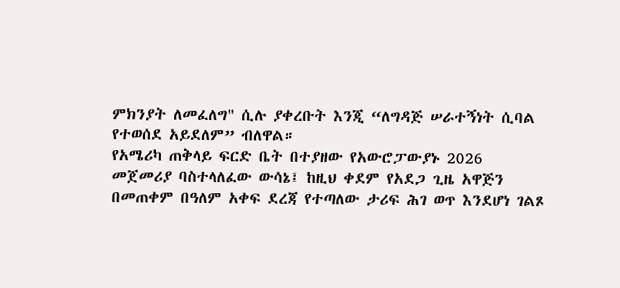ምክንያት ለመፈለግ" ሲሉ ያቀረቡት እንጂ “ለግዳጅ ሠራተኝነት ሲባል የተወሰደ አይደለም” ብለዋል።
የአሜሪካ ጠቅላይ ፍርድ ቤት በተያዘው የአውሮፓውያኑ 2026 መጀመሪያ ባስተላለፈው ውሳኔ፤ ከዚህ ቀደም የአደጋ ጊዜ አዋጅን በመጠቀም በዓለም አቀፍ ደረጃ የተጣለው ታሪፍ ሕገ ወጥ እንደሆነ ገልጾ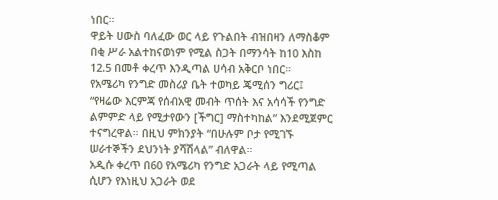ነበር።
ዋይት ሀውስ ባለፈው ወር ላይ የጉልበት ብዝበዛን ለማስቆም በቂ ሥራ አልተከናወነም የሚል ስጋት በማንሳት ከ10 እስከ 12.5 በመቶ ቀረጥ እንዲጣል ሀሳብ አቅርቦ ነበር።
የአሜሪካ የንግድ መስሪያ ቤት ተወካይ ጄሚሰን ግሪር፤ “የዛሬው እርምጃ የሰብአዊ መብት ጥሰት እና አሳሳች የንግድ ልምምድ ላይ የሚታየውን [ችግር] ማስተካከል” እንደሚጀምር ተናግረዋል። በዚህ ምክንያት “በሁሉም ቦታ የሚገኙ ሠራተኞችን ደህንነት ያሻሽላል” ብለዋል።
አዲሱ ቀረጥ በ60 የአሜሪካ የንግድ አጋራት ላይ የሚጣል ሲሆን የእነዚህ አጋራት ወደ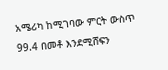አሜሪካ ከሚገባው ምርት ውስጥ 99.4 በመቶ እንደሚሸፍን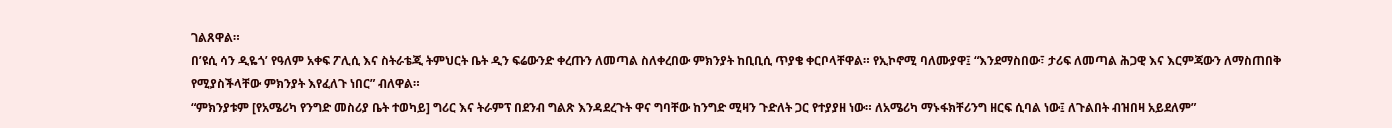ገልጸዋል።
በ’ዩሲ ሳን ዲዬጎ’ የዓለም አቀፍ ፖሊሲ እና ስትራቴጂ ትምህርት ቤት ዲን ፍሬውንድ ቀረጡን ለመጣል ስለቀረበው ምክንያት ከቢቢሲ ጥያቄ ቀርቦላቸዋል። የኢኮኖሚ ባለሙያዋ፤ “እንደማስበው፣ ታሪፍ ለመጣል ሕጋዊ እና እርምጃውን ለማስጠበቅ የሚያስችላቸው ምክንያት እየፈለጉ ነበር” ብለዋል።
“ምክንያቱም [የአሜሪካ የንግድ መስሪያ ቤት ተወካይ] ግሪር እና ትራምፕ በደንብ ግልጽ እንዳደረጉት ዋና ግባቸው ከንግድ ሚዛን ጉድለት ጋር የተያያዘ ነው። ለአሜሪካ ማኑፋክቸሪንግ ዘርፍ ሲባል ነው፤ ለጉልበት ብዝበዛ አይደለም”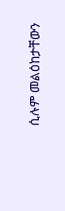ሲሉም መልዕከታቸውን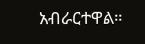አብራርተዋል።